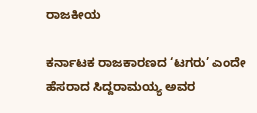ರಾಜಕೀಯ

ಕರ್ನಾಟಕ ರಾಜಕಾರಣದ ‘ಟಗರು’ ಎಂದೇ ಹೆಸರಾದ ಸಿದ್ದರಾಮಯ್ಯ ಅವರ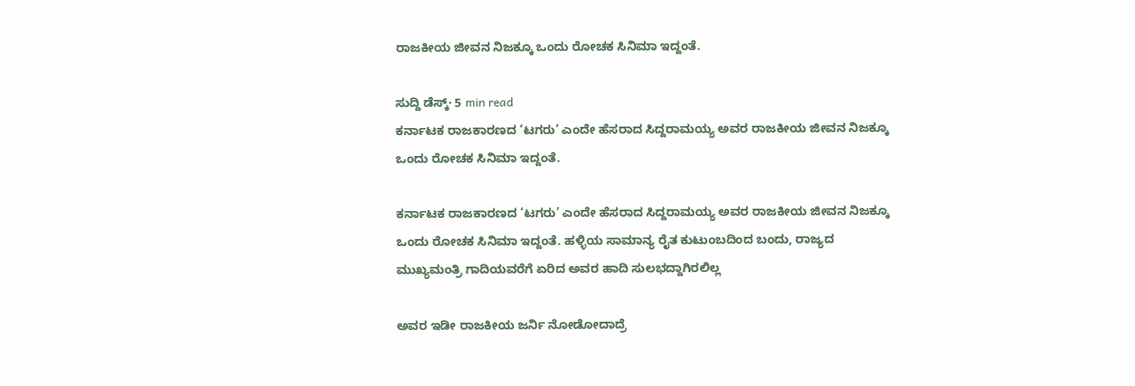ರಾಜಕೀಯ ಜೀವನ ನಿಜಕ್ಕೂ ಒಂದು ರೋಚಕ ಸಿನಿಮಾ ಇದ್ದಂತೆ.

ಸುದ್ದಿ ಡೆಸ್ಕ್· 5 min read
ಕರ್ನಾಟಕ ರಾಜಕಾರಣದ ‘ಟಗರು’ ಎಂದೇ ಹೆಸರಾದ ಸಿದ್ದರಾಮಯ್ಯ ಅವರ ರಾಜಕೀಯ ಜೀವನ ನಿಜಕ್ಕೂ ಒಂದು ರೋಚಕ ಸಿನಿಮಾ ಇದ್ದಂತೆ.

ಕರ್ನಾಟಕ ರಾಜಕಾರಣದ ‘ಟಗರು’ ಎಂದೇ ಹೆಸರಾದ ಸಿದ್ದರಾಮಯ್ಯ ಅವರ ರಾಜಕೀಯ ಜೀವನ ನಿಜಕ್ಕೂ ಒಂದು ರೋಚಕ ಸಿನಿಮಾ ಇದ್ದಂತೆ. ಹಳ್ಳಿಯ ಸಾಮಾನ್ಯ ರೈತ ಕುಟುಂಬದಿಂದ ಬಂದು, ರಾಜ್ಯದ ಮುಖ್ಯಮಂತ್ರಿ ಗಾದಿಯವರೆಗೆ ಏರಿದ ಅವರ ಹಾದಿ ಸುಲಭದ್ದಾಗಿರಲಿಲ್ಲ

ಅವರ ಇಡೀ ರಾಜಕೀಯ ಜರ್ನಿ ನೋಡೋದಾದ್ರೆ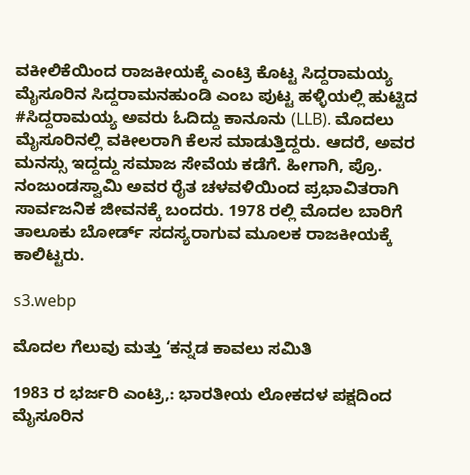ವಕೀಲಿಕೆಯಿಂದ ರಾಜಕೀಯಕ್ಕೆ ಎಂಟ್ರಿ ಕೊಟ್ಟ ಸಿದ್ದರಾಮಯ್ಯ ಮೈಸೂರಿನ ಸಿದ್ದರಾಮನಹುಂಡಿ ಎಂಬ ಪುಟ್ಟ ಹಳ್ಳಿಯಲ್ಲಿ ಹುಟ್ಟಿದ #ಸಿದ್ದರಾಮಯ್ಯ ಅವರು ಓದಿದ್ದು ಕಾನೂನು (LLB). ಮೊದಲು ಮೈಸೂರಿನಲ್ಲಿ ವಕೀಲರಾಗಿ ಕೆಲಸ ಮಾಡುತ್ತಿದ್ದರು. ಆದರೆ, ಅವರ ಮನಸ್ಸು ಇದ್ದದ್ದು ಸಮಾಜ ಸೇವೆಯ ಕಡೆಗೆ. ಹೀಗಾಗಿ, ಪ್ರೊ. ನಂಜುಂಡಸ್ವಾಮಿ ಅವರ ರೈತ ಚಳವಳಿಯಿಂದ ಪ್ರಭಾವಿತರಾಗಿ ಸಾರ್ವಜನಿಕ ಜೀವನಕ್ಕೆ ಬಂದರು. 1978 ರಲ್ಲಿ ಮೊದಲ ಬಾರಿಗೆ ತಾಲೂಕು ಬೋರ್ಡ್ ಸದಸ್ಯರಾಗುವ ಮೂಲಕ ರಾಜಕೀಯಕ್ಕೆ ಕಾಲಿಟ್ಟರು.

s3.webp

ಮೊದಲ ಗೆಲುವು ಮತ್ತು ‘ಕನ್ನಡ ಕಾವಲು ಸಮಿತಿ

1983 ರ ಭರ್ಜರಿ ಎಂಟ್ರಿ,: ಭಾರತೀಯ ಲೋಕದಳ ಪಕ್ಷದಿಂದ ಮೈಸೂರಿನ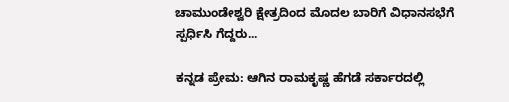ಚಾಮುಂಡೇಶ್ವರಿ ಕ್ಷೇತ್ರದಿಂದ ಮೊದಲ ಬಾರಿಗೆ ವಿಧಾನಸಭೆಗೆ ಸ್ಪರ್ಧಿಸಿ ಗೆದ್ದರು...

ಕನ್ನಡ ಪ್ರೇಮ: ಆಗಿನ ರಾಮಕೃಷ್ಣ ಹೆಗಡೆ ಸರ್ಕಾರದಲ್ಲಿ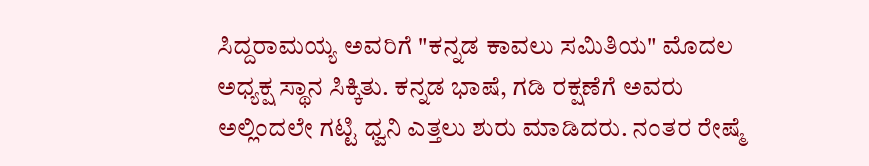ಸಿದ್ದರಾಮಯ್ಯ ಅವರಿಗೆ "ಕನ್ನಡ ಕಾವಲು ಸಮಿತಿಯ" ಮೊದಲ ಅಧ್ಯಕ್ಷ ಸ್ಥಾನ ಸಿಕ್ಕಿತು. ಕನ್ನಡ ಭಾಷೆ, ಗಡಿ ರಕ್ಷಣೆಗೆ ಅವರು ಅಲ್ಲಿಂದಲೇ ಗಟ್ಟಿ ಧ್ವನಿ ಎತ್ತಲು ಶುರು ಮಾಡಿದರು. ನಂತರ ರೇಷ್ಮೆ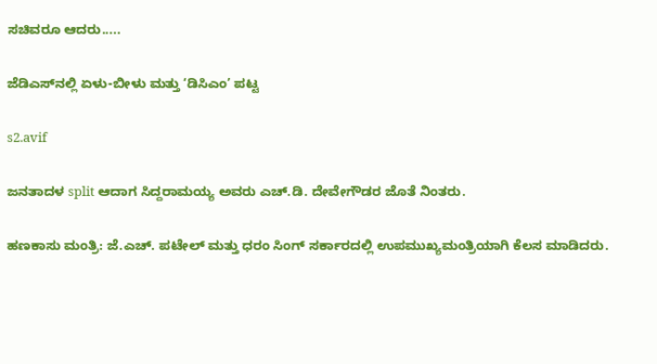ಸಚಿವರೂ ಆದರು.....

ಜೆಡಿಎಸ್‌ನಲ್ಲಿ ಏಳು-ಬೀಳು ಮತ್ತು ‘ಡಿಸಿಎಂ’ ಪಟ್ಟ

s2.avif

ಜನತಾದಳ split ಆದಾಗ ಸಿದ್ದರಾಮಯ್ಯ ಅವರು ಎಚ್.ಡಿ. ದೇವೇಗೌಡರ ಜೊತೆ ನಿಂತರು.

ಹಣಕಾಸು ಮಂತ್ರಿ: ಜೆ.ಎಚ್. ಪಟೇಲ್ ಮತ್ತು ಧರಂ ಸಿಂಗ್ ಸರ್ಕಾರದಲ್ಲಿ ಉಪಮುಖ್ಯಮಂತ್ರಿಯಾಗಿ ಕೆಲಸ ಮಾಡಿದರು.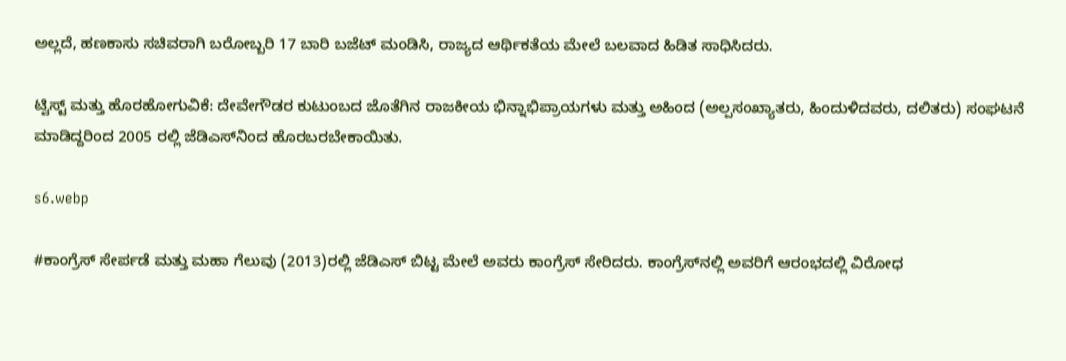ಅಲ್ಲದೆ, ಹಣಕಾಸು ಸಚಿವರಾಗಿ ಬರೋಬ್ಬರಿ 17 ಬಾರಿ ಬಜೆಟ್ ಮಂಡಿಸಿ, ರಾಜ್ಯದ ಆರ್ಥಿಕತೆಯ ಮೇಲೆ ಬಲವಾದ ಹಿಡಿತ ಸಾಧಿಸಿದರು.

ಟ್ವಿಸ್ಟ್ ಮತ್ತು ಹೊರಹೋಗುವಿಕೆ: ದೇವೇಗೌಡರ ಕುಟುಂಬದ ಜೊತೆಗಿನ ರಾಜಕೀಯ ಭಿನ್ನಾಭಿಪ್ರಾಯಗಳು ಮತ್ತು ಅಹಿಂದ (ಅಲ್ಪಸಂಖ್ಯಾತರು, ಹಿಂದುಳಿದವರು, ದಲಿತರು) ಸಂಘಟನೆ ಮಾಡಿದ್ದರಿಂದ 2005 ರಲ್ಲಿ ಜೆಡಿಎಸ್‌ನಿಂದ ಹೊರಬರಬೇಕಾಯಿತು.

s6.webp

#ಕಾಂಗ್ರೆಸ್ ಸೇರ್ಪಡೆ ಮತ್ತು ಮಹಾ ಗೆಲುವು (2013)ರಲ್ಲಿ ಜೆಡಿಎಸ್ ಬಿಟ್ಟ ಮೇಲೆ ಅವರು ಕಾಂಗ್ರೆಸ್ ಸೇರಿದರು. ಕಾಂಗ್ರೆಸ್‌ನಲ್ಲಿ ಅವರಿಗೆ ಆರಂಭದಲ್ಲಿ ವಿರೋಧ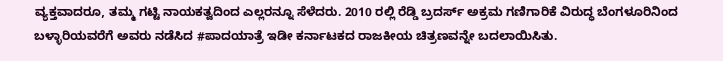ವ್ಯಕ್ತವಾದರೂ, ತಮ್ಮ ಗಟ್ಟಿ ನಾಯಕತ್ವದಿಂದ ಎಲ್ಲರನ್ನೂ ಸೆಳೆದರು. 2010 ರಲ್ಲಿ ರೆಡ್ಡಿ ಬ್ರದರ್ಸ್ ಅಕ್ರಮ ಗಣಿಗಾರಿಕೆ ವಿರುದ್ಧ ಬೆಂಗಳೂರಿನಿಂದ ಬಳ್ಳಾರಿಯವರೆಗೆ ಅವರು ನಡೆಸಿದ #ಪಾದಯಾತ್ರೆ ಇಡೀ ಕರ್ನಾಟಕದ ರಾಜಕೀಯ ಚಿತ್ರಣವನ್ನೇ ಬದಲಾಯಿಸಿತು.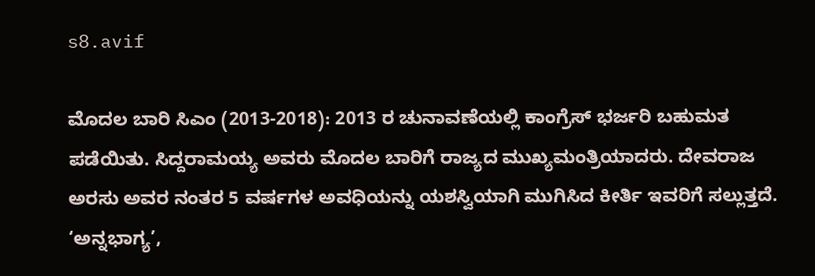s8.avif

ಮೊದಲ ಬಾರಿ ಸಿಎಂ (2013-2018): 2013 ರ ಚುನಾವಣೆಯಲ್ಲಿ ಕಾಂಗ್ರೆಸ್ ಭರ್ಜರಿ ಬಹುಮತ ಪಡೆಯಿತು. ಸಿದ್ದರಾಮಯ್ಯ ಅವರು ಮೊದಲ ಬಾರಿಗೆ ರಾಜ್ಯದ ಮುಖ್ಯಮಂತ್ರಿಯಾದರು. ದೇವರಾಜ ಅರಸು ಅವರ ನಂತರ 5 ವರ್ಷಗಳ ಅವಧಿಯನ್ನು ಯಶಸ್ವಿಯಾಗಿ ಮುಗಿಸಿದ ಕೀರ್ತಿ ಇವರಿಗೆ ಸಲ್ಲುತ್ತದೆ. ‘ಅನ್ನಭಾಗ್ಯ’,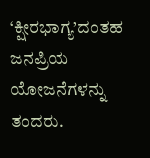‘ಕ್ಷೀರಭಾಗ್ಯ’ದಂತಹ ಜನಪ್ರಿಯ ಯೋಜನೆಗಳನ್ನು ತಂದರು.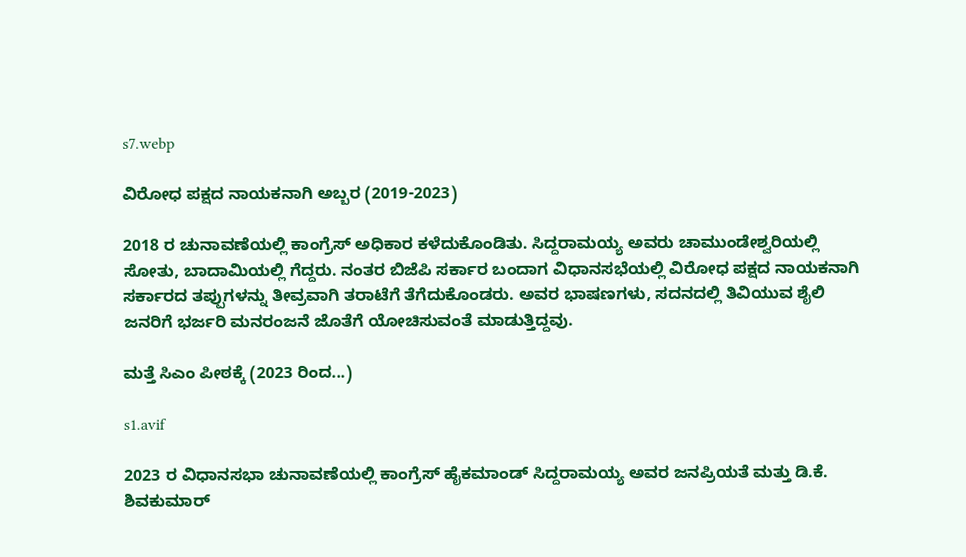s7.webp

ವಿರೋಧ ಪಕ್ಷದ ನಾಯಕನಾಗಿ ಅಬ್ಬರ (2019-2023)

2018 ರ ಚುನಾವಣೆಯಲ್ಲಿ ಕಾಂಗ್ರೆಸ್ ಅಧಿಕಾರ ಕಳೆದುಕೊಂಡಿತು. ಸಿದ್ದರಾಮಯ್ಯ ಅವರು ಚಾಮುಂಡೇಶ್ವರಿಯಲ್ಲಿ ಸೋತು, ಬಾದಾಮಿಯಲ್ಲಿ ಗೆದ್ದರು. ನಂತರ ಬಿಜೆಪಿ ಸರ್ಕಾರ ಬಂದಾಗ ವಿಧಾನಸಭೆಯಲ್ಲಿ ವಿರೋಧ ಪಕ್ಷದ ನಾಯಕನಾಗಿ ಸರ್ಕಾರದ ತಪ್ಪುಗಳನ್ನು ತೀವ್ರವಾಗಿ ತರಾಟೆಗೆ ತೆಗೆದುಕೊಂಡರು. ಅವರ ಭಾಷಣಗಳು, ಸದನದಲ್ಲಿ ತಿವಿಯುವ ಶೈಲಿ ಜನರಿಗೆ ಭರ್ಜರಿ ಮನರಂಜನೆ ಜೊತೆಗೆ ಯೋಚಿಸುವಂತೆ ಮಾಡುತ್ತಿದ್ದವು.

ಮತ್ತೆ ಸಿಎಂ ಪೀಠಕ್ಕೆ (2023 ರಿಂದ...)

s1.avif

2023 ರ ವಿಧಾನಸಭಾ ಚುನಾವಣೆಯಲ್ಲಿ ಕಾಂಗ್ರೆಸ್ ಹೈಕಮಾಂಡ್ ಸಿದ್ದರಾಮಯ್ಯ ಅವರ ಜನಪ್ರಿಯತೆ ಮತ್ತು ಡಿ.ಕೆ. ಶಿವಕುಮಾರ್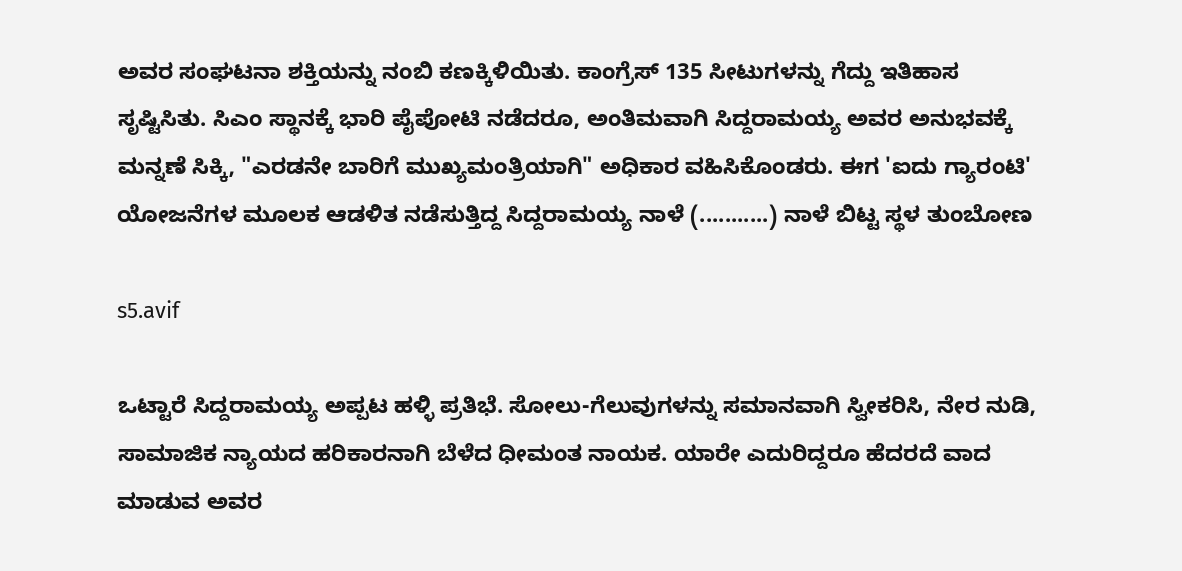ಅವರ ಸಂಘಟನಾ ಶಕ್ತಿಯನ್ನು ನಂಬಿ ಕಣಕ್ಕಿಳಿಯಿತು. ಕಾಂಗ್ರೆಸ್ 135 ಸೀಟುಗಳನ್ನು ಗೆದ್ದು ಇತಿಹಾಸ ಸೃಷ್ಟಿಸಿತು. ಸಿಎಂ ಸ್ಥಾನಕ್ಕೆ ಭಾರಿ ಪೈಪೋಟಿ ನಡೆದರೂ, ಅಂತಿಮವಾಗಿ ಸಿದ್ದರಾಮಯ್ಯ ಅವರ ಅನುಭವಕ್ಕೆ ಮನ್ನಣೆ ಸಿಕ್ಕಿ, "ಎರಡನೇ ಬಾರಿಗೆ ಮುಖ್ಯಮಂತ್ರಿಯಾಗಿ" ಅಧಿಕಾರ ವಹಿಸಿಕೊಂಡರು. ಈಗ 'ಐದು ಗ್ಯಾರಂಟಿ' ಯೋಜನೆಗಳ ಮೂಲಕ ಆಡಳಿತ ನಡೆಸುತ್ತಿದ್ದ ಸಿದ್ದರಾಮಯ್ಯ ನಾಳೆ (...........) ನಾಳೆ ಬಿಟ್ಟ ಸ್ಥಳ ತುಂಬೋಣ

s5.avif

ಒಟ್ಟಾರೆ ಸಿದ್ದರಾಮಯ್ಯ ಅಪ್ಪಟ ಹಳ್ಳಿ ಪ್ರತಿಭೆ. ಸೋಲು-ಗೆಲುವುಗಳನ್ನು ಸಮಾನವಾಗಿ ಸ್ವೀಕರಿಸಿ, ನೇರ ನುಡಿ, ಸಾಮಾಜಿಕ ನ್ಯಾಯದ ಹರಿಕಾರನಾಗಿ ಬೆಳೆದ ಧೀಮಂತ ನಾಯಕ. ಯಾರೇ ಎದುರಿದ್ದರೂ ಹೆದರದೆ ವಾದ ಮಾಡುವ ಅವರ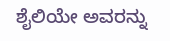ಶೈಲಿಯೇ ಅವರನ್ನು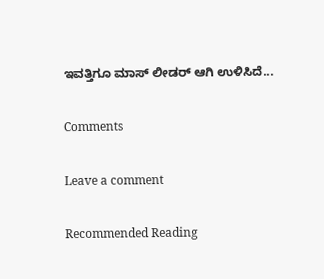ಇವತ್ತಿಗೂ ಮಾಸ್ ಲೀಡರ್ ಆಗಿ ಉಳಿಸಿದೆ...

Comments

Leave a comment

Recommended Reading